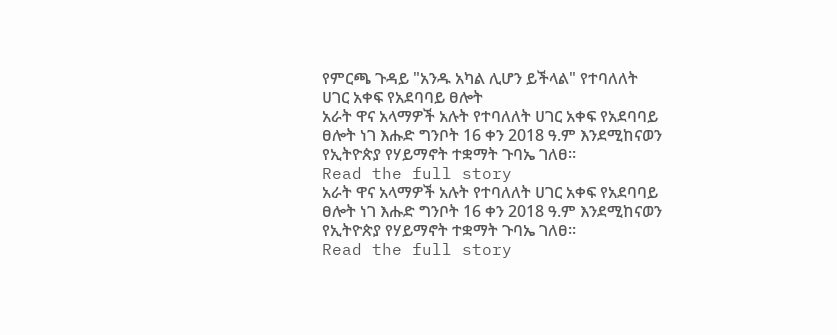የምርጫ ጉዳይ "አንዱ አካል ሊሆን ይችላል" የተባለለት ሀገር አቀፍ የአደባባይ ፀሎት
አራት ዋና አላማዎች አሉት የተባለለት ሀገር አቀፍ የአደባባይ ፀሎት ነገ እሑድ ግንቦት 16 ቀን 2018 ዓ.ም እንደሚከናወን የኢትዮጵያ የሃይማኖት ተቋማት ጉባኤ ገለፀ።
Read the full story
አራት ዋና አላማዎች አሉት የተባለለት ሀገር አቀፍ የአደባባይ ፀሎት ነገ እሑድ ግንቦት 16 ቀን 2018 ዓ.ም እንደሚከናወን የኢትዮጵያ የሃይማኖት ተቋማት ጉባኤ ገለፀ።
Read the full story